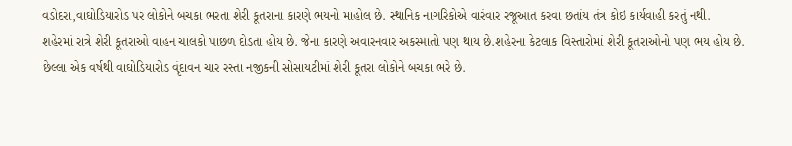વડોદરા,વાઘોડિયારોડ પર લોકોને બચકા ભરતા શેરી કૂતરાના કારણે ભયનો માહોલ છે. સ્થાનિક નાગરિકોએ વારંવાર રજૂઆત કરવા છતાંય તંત્ર કોઇ કાર્યવાહી કરતું નથી.
શહેરમાં રાત્રે શેરી કૂતરાઓ વાહન ચાલકો પાછળ દોડતા હોય છે. જેના કારણે અવારનવાર અકસ્માતો પણ થાય છે.શહેરના કેટલાક વિસ્તારોમાં શેરી કૂતરાઓનો પણ ભય હોય છે. છેલ્લા એક વર્ષથી વાઘોડિયારોડ વૃંદાવન ચાર રસ્તા નજીકની સોસાયટીમાં શેરી કૂતરા લોકોને બચકા ભરે છે.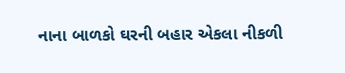નાના બાળકો ઘરની બહાર એકલા નીકળી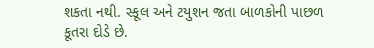શકતા નથી. સ્કૂલ અને ટયુશન જતા બાળકોની પાછળ કૂતરા દોડે છે.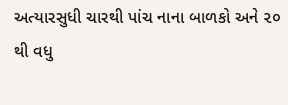અત્યારસુધી ચારથી પાંચ નાના બાળકો અને ૨૦ થી વધુ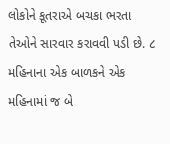લોકોને કૂતરાએ બચકા ભરતા તેઓને સારવાર કરાવવી પડી છે. ૮ મહિનાના એક બાળકને એક મહિનામાં જ બે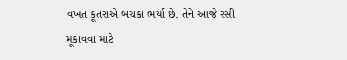વખત કૂતરાએ બચકા ભર્યા છે. તેને આજે રસી મૂકાવવા માટે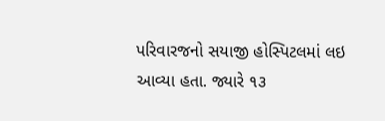પરિવારજનો સયાજી હોસ્પિટલમાં લઇ આવ્યા હતા. જ્યારે ૧૩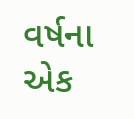વર્ષના એક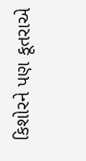કિશોરને પણ કૂતરાએ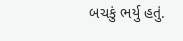બચકું ભર્યુ હતું.